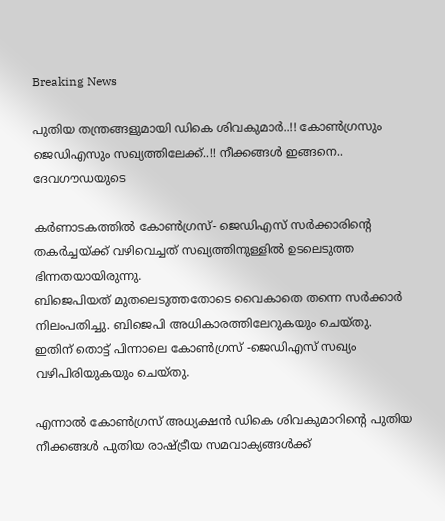Breaking News

പുതിയ തന്ത്രങ്ങളുമായി ഡികെ ശിവകുമാർ..!! കോണ്‍ഗ്രസും ജെഡിഎസും സഖ്യത്തിലേക്ക്..!! നീക്കങ്ങൾ ഇങ്ങനെ.. ദേവഗൗഡയുടെ

കർണാടകത്തിൽ കോൺഗ്രസ്- ജെഡിഎസ് സർക്കാരിന്റെ തകർച്ചയ്ക്ക് വഴിവെച്ചത് സഖ്യത്തിനുള്ളിൽ ഉടലെടുത്ത ഭിന്നതയായിരുന്നു.
ബിജെപിയത് മുതലെടുത്തതോടെ വൈകാതെ തന്നെ സർക്കാർ നിലംപതിച്ചു. ബിജെപി അധികാരത്തിലേറുകയും ചെയ്തു. ഇതിന് തൊട്ട് പിന്നാലെ കോൺഗ്രസ് -ജെഡിഎസ് സഖ്യം വഴിപിരിയുകയും ചെയ്തു.

എന്നാൽ കോൺഗ്രസ് അധ്യക്ഷൻ ഡികെ ശിവകുമാറിന്റെ പുതിയ നീക്കങ്ങൾ പുതിയ രാഷ്ട്രീയ സമവാക്യങ്ങൾക്ക്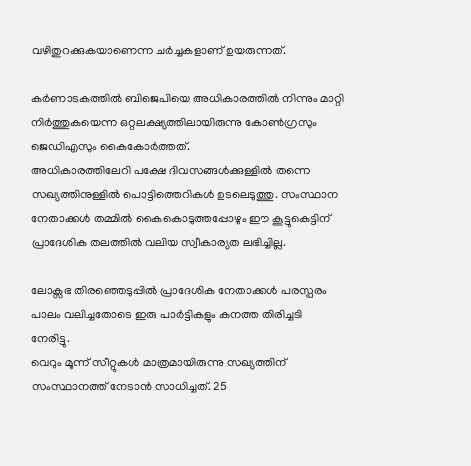വഴിതുറക്കുകയാണെന്ന ചർച്ചകളാണ് ഉയരുന്നത്.

കർണാടകത്തിൽ ബിജെപിയെ അധികാരത്തിൽ നിന്നും മാറ്റി നിർത്തുകയെന്ന ഒറ്റലക്ഷ്യത്തിലായിരുന്നു കോൺഗ്രസും ജെഡിഎസും കൈകോർത്തത്.
അധികാരത്തിലേറി പക്ഷേ ദിവസങ്ങൾക്കുള്ളിൽ തന്നെ സഖ്യത്തിനുള്ളിൽ പൊട്ടിത്തെറികൾ ഉടലെടുത്തു. സംസ്ഥാന നേതാക്കൾ തമ്മിൽ കൈകൊടുത്തപ്പോഴും ഈ കൂട്ടുകെട്ടിന് പ്രാദേശിക തലത്തിൽ വലിയ സ്വീകാര്യത ലഭിച്ചില്ല.

ലോക്സഭ തിരഞ്ഞെടുപ്പിൽ പ്രാദേശിക നേതാക്കൾ പരസ്പരം പാലം വലിച്ചതോടെ ഇരു പാർട്ടികളും കനത്ത തിരിച്ചടി നേരിട്ടു.
വെറും മൂന്ന് സീറ്റുകൾ മാത്രമായിരുന്നു സഖ്യത്തിന് സംസ്ഥാനത്ത് നേടാൻ സാധിച്ചത്. 25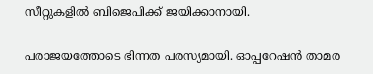സീറ്റുകളിൽ ബിജെപിക്ക് ജയിക്കാനായി.

പരാജയത്തോടെ ഭിന്നത പരസ്യമായി. ഓപ്പറേഷൻ താമര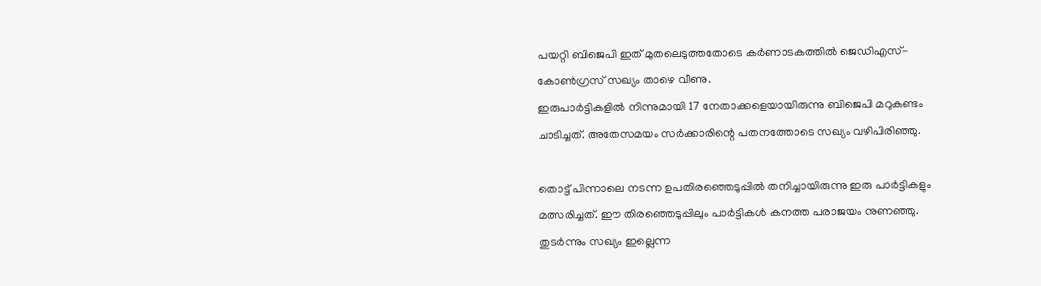പയറ്റി ബിജെപി ഇത് മുതലെടുത്തതോടെ കർണാടകത്തിൽ ജെഡിഎസ്-കോൺഗ്രസ് സഖ്യം താഴെ വീണു.
ഇരുപാർട്ടികളിൽ നിന്നുമായി 17 നേതാക്കളെയായിരുന്നു ബിജെപി മറുകണ്ടം ചാടിച്ചത്. അതേസമയം സർക്കാരിന്റെ പതനത്തോടെ സഖ്യം വഴിപിരിഞ്ഞു.

തൊട്ട് പിന്നാലെ നടന്ന ഉപതിരഞ്ഞെടുപ്പിൽ തനിച്ചായിരുന്നു ഇരു പാർട്ടികളും മത്സരിച്ചത്. ഈ തിരഞ്ഞെടുപ്പിലും പാർട്ടികൾ കനത്ത പരാജയം നുണഞ്ഞു. തുടർന്നും സഖ്യം ഇല്ലെന്ന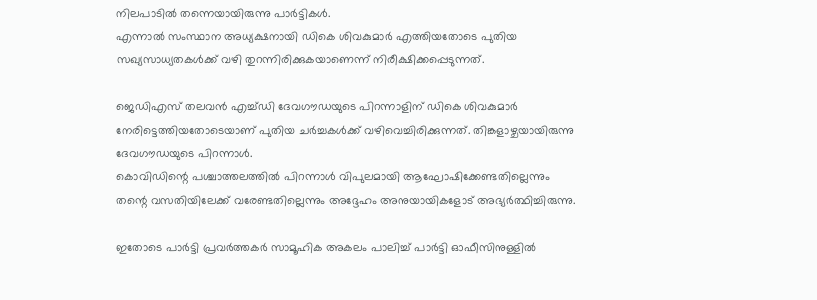നിലപാടിൽ തന്നെയായിരുന്നു പാർട്ടികൾ.
എന്നാൽ സംസ്ഥാന അധ്യക്ഷനായി ഡികെ ശിവകുമാർ എത്തിയതോടെ പുതിയ സഖ്യസാധ്യതകൾക്ക് വഴി തുറന്നിരിക്കുകയാണെന്ന് നിരീക്ഷിക്കപ്പെടുന്നത്.

ജെഡിഎസ് തലവൻ എച്ച്ഡി ദേവഗൗഡയുടെ പിറന്നാളിന് ഡികെ ശിവകുമാർ നേരിട്ടെത്തിയതോടെയാണ് പുതിയ ചർച്ചകൾക്ക് വഴിവെച്ചിരിക്കുന്നത്. തിങ്കളാഴ്ചയായിരുന്നു ദേവഗൗഡയുടെ പിറന്നാൾ.
കൊവിഡിന്റെ പശ്ചാത്തലത്തിൽ പിറന്നാൾ വിപുലമായി ആഘോഷിക്കേണ്ടതില്ലെന്നും തന്റെ വസതിയിലേക്ക് വരേണ്ടതില്ലെന്നും അദ്ദേഹം അനുയായികളോട് അഭ്യർത്ഥിച്ചിരുന്നു.

ഇതോടെ പാർട്ടി പ്രവർത്തകർ സാമൂഹിക അകലം പാലിച്ച് പാർട്ടി ഓഫീസിനുള്ളിൽ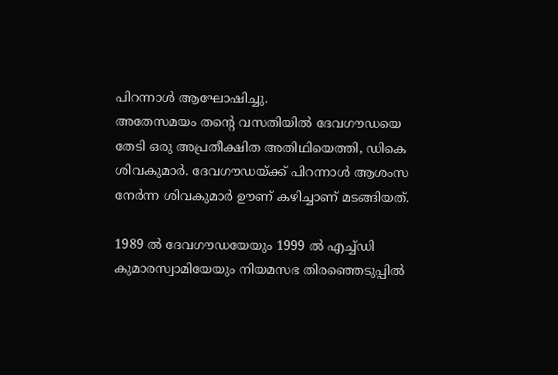പിറന്നാൾ ആഘോഷിച്ചു.
അതേസമയം തന്റെ വസതിയിൽ ദേവഗൗഡയെ തേടി ഒരു അപ്രതീക്ഷിത അതിഥിയെത്തി, ഡികെ ശിവകുമാർ. ദേവഗൗഡയ്ക്ക് പിറന്നാൾ ആശംസ നേർന്ന ശിവകുമാർ ഊണ് കഴിച്ചാണ് മടങ്ങിയത്.

1989 ൽ ദേവഗൗഡയേയും 1999 ൽ എച്ച്ഡി കുമാരസ്വാമിയേയും നിയമസഭ തിരഞ്ഞെടുപ്പിൽ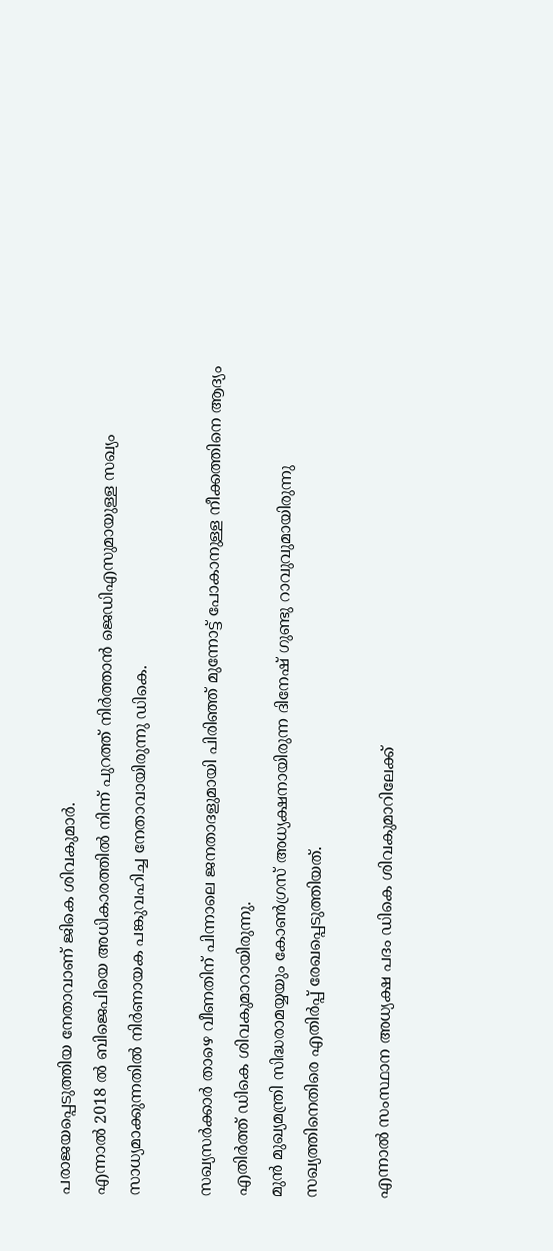പരാജയപ്പെടുത്തിയ നേതാവാണ് ജികെ ശിവകുമാർ.
എന്നാൽ 2018 ൽ ബിജെപിയെ അധികാരത്തിൽ നിന്ന് പുറത്ത് നിർത്താൻ ജെഡിഎസുമായുള്ള സഖ്യം സാധ്യമാക്കുന്നതിൽ നിർണായക പങ്കുവഹിച്ച നേതാവായിരുന്നു ഡികെ.

സഖ്യസർക്കാർ താഴെ വീണതിന് പിന്നാലെ ജനതാദളുമായി പിരിഞ്ഞ് മുന്നോട്ട് പോകാനുള്ള നീക്കത്തിനെ ആദ്യം എതിർത്ത് ഡികെ ശിവകുമാറായിരുന്നു.
മുൻ മുഖ്യമന്ത്രി സിദ്ധരാമയ്യയും കോൺഗ്രസ് അധ്യക്ഷനായിരുന്ന ദിനേഷ് ഗുണ്ടു റാവുവുമായിരുന്നു സഖ്യത്തിനെതിരെ എതിർപ്പ് രേഖപ്പെടുത്തിയത്.

എന്നാൽ സംസ്ഥാന അധ്യക്ഷ പദം ഡികെ ശിവകുമാറിലേക്ക്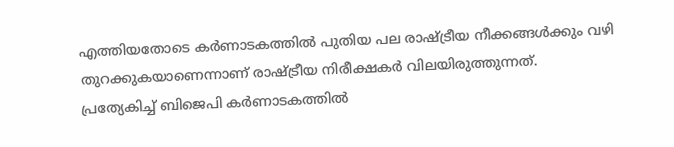എത്തിയതോടെ കർണാടകത്തിൽ പുതിയ പല രാഷ്ട്രീയ നീക്കങ്ങൾക്കും വഴി തുറക്കുകയാണെന്നാണ് രാഷ്ട്രീയ നിരീക്ഷകർ വിലയിരുത്തുന്നത്.
പ്രത്യേകിച്ച് ബിജെപി കർണാടകത്തിൽ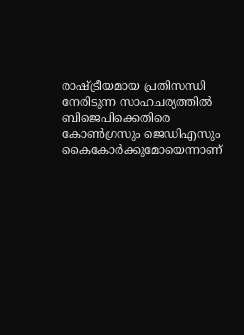രാഷ്ട്രീയമായ പ്രതിസന്ധി നേരിടുന്ന സാഹചര്യത്തിൽ ബിജെപിക്കെതിരെ കോൺഗ്രസും ജെഡിഎസും കൈകോർക്കുമോയെന്നാണ്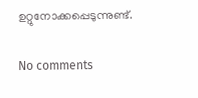ഉറ്റുനോക്കപ്പെടുന്നുണ്ട്.

No comments